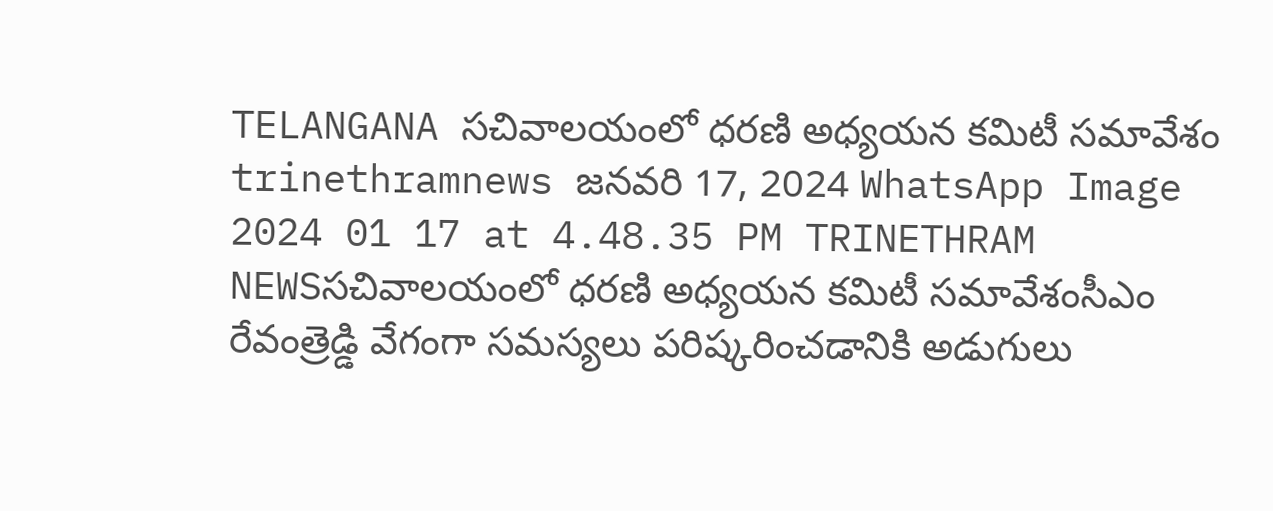TELANGANA సచివాలయంలో ధరణి అధ్యయన కమిటీ సమావేశం trinethramnews జనవరి 17, 2024 WhatsApp Image 2024 01 17 at 4.48.35 PM TRINETHRAM NEWSసచివాలయంలో ధరణి అధ్యయన కమిటీ సమావేశంసీఎం రేవంత్రెడ్డి వేగంగా సమస్యలు పరిష్కరించడానికి అడుగులు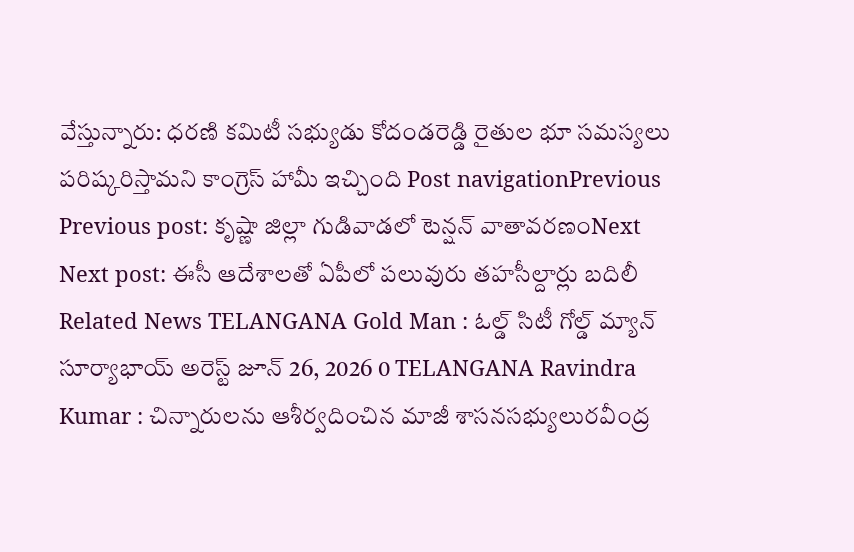వేస్తున్నారు: ధరణి కమిటీ సభ్యుడు కోదండరెడ్డి రైతుల భూ సమస్యలు పరిష్కరిస్తామని కాంగ్రెస్ హామీ ఇచ్చింది Post navigationPrevious Previous post: కృష్ణా జిల్లా గుడివాడలో టెన్షన్ వాతావరణంNext Next post: ఈసీ ఆదేశాలతో ఏపీలో పలువురు తహసీల్దార్లు బదిలీ Related News TELANGANA Gold Man : ఓల్డ్ సిటీ గోల్డ్ మ్యాన్ సూర్యాభాయ్ అరెస్ట్ జూన్ 26, 2026 0 TELANGANA Ravindra Kumar : చిన్నారులను ఆశీర్వదించిన మాజీ శాసనసభ్యులురవీంద్ర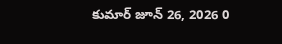కుమార్ జూన్ 26, 2026 0